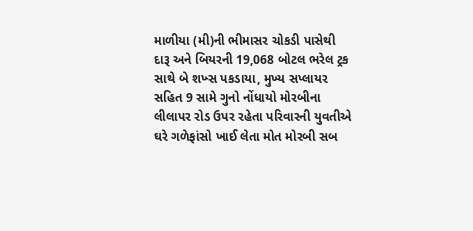માળીયા (મી)ની ભીમાસર ચોકડી પાસેથી દારૂ અને બિયરની 19,068 બોટલ ભરેલ ટ્રક સાથે બે શખ્સ પકડાયા, મુખ્ય સપ્લાયર સહિત 9 સામે ગુનો નોંધાયો મોરબીના લીલાપર રોડ ઉપર રહેતા પરિવારની યુવતીએ ઘરે ગળેફાંસો ખાઈ લેતા મોત મોરબી સબ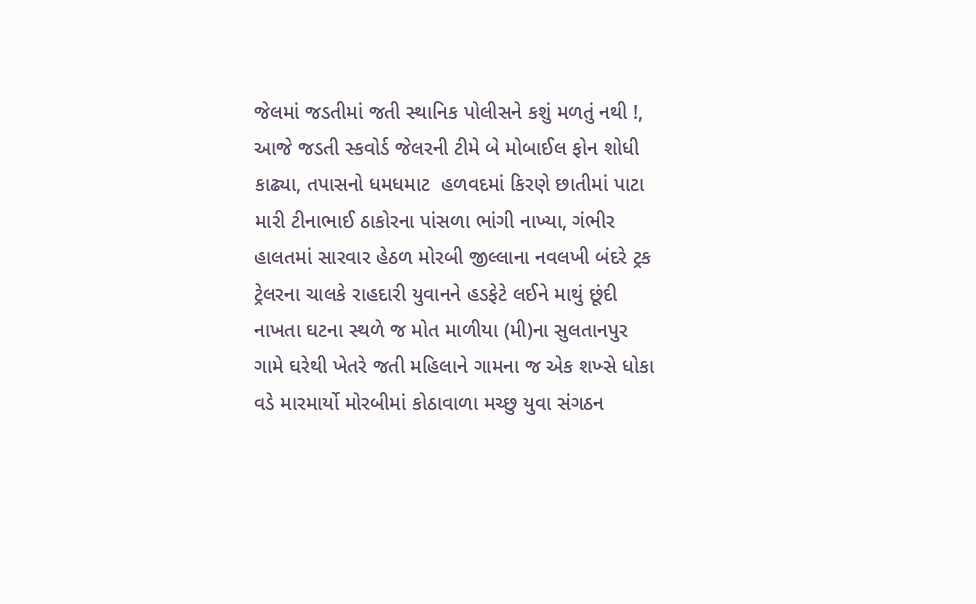જેલમાં જડતીમાં જતી સ્થાનિક પોલીસને કશું મળતું નથી !, આજે જડતી સ્કવોર્ડ જેલરની ટીમે બે મોબાઈલ ફોન શોધી કાઢ્યા, તપાસનો ધમધમાટ  હળવદમાં કિરણે છાતીમાં પાટા મારી ટીનાભાઈ ઠાકોરના પાંસળા ભાંગી નાખ્યા, ગંભીર હાલતમાં સારવાર હેઠળ મોરબી જીલ્લાના નવલખી બંદરે ટ્રક ટ્રેલરના ચાલકે રાહદારી યુવાનને હડફેટે લઈને માથું છૂંદી નાખતા ઘટના સ્થળે જ મોત માળીયા (મી)ના સુલતાનપુર ગામે ઘરેથી ખેતરે જતી મહિલાને ગામના જ એક શખ્સે ધોકા વડે મારમાર્યો મોરબીમાં કોઠાવાળા મચ્છુ યુવા સંગઠન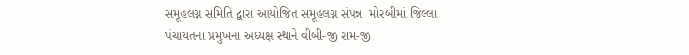સમૂહલગ્ન સમિતિ દ્વારા આયોજિત સમૂહલગ્ન સંપન્ન  મોરબીમાં જિલ્લા પંચાયતના પ્રમુખના અધ્યક્ષ સ્થાને વીબી-જી રામ-જી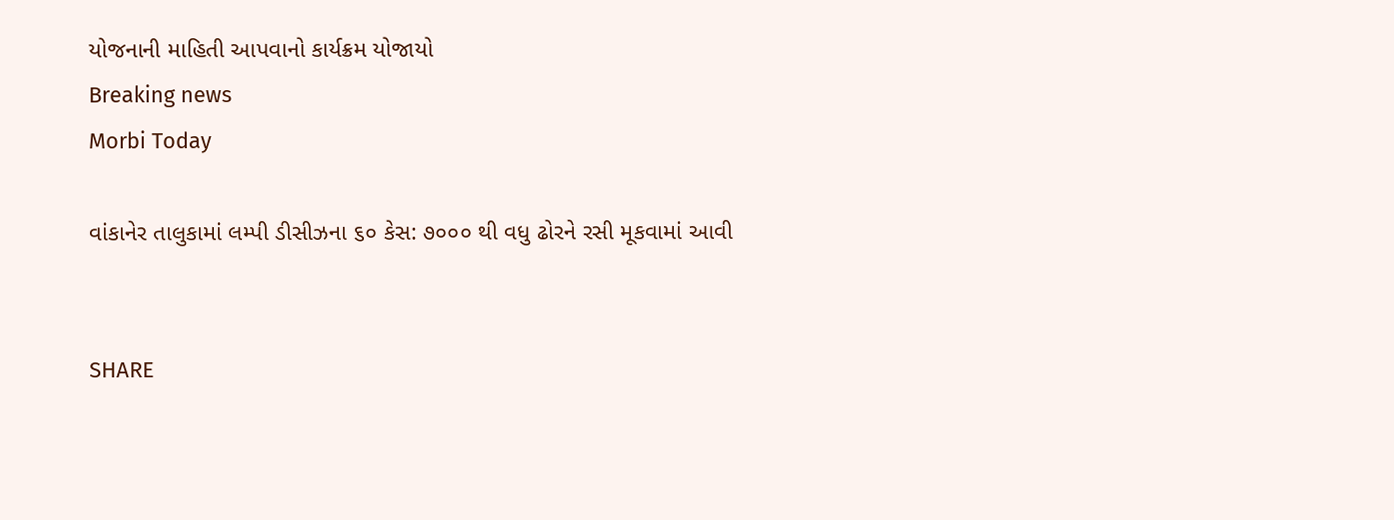યોજનાની માહિતી આપવાનો કાર્યક્રમ યોજાયો
Breaking news
Morbi Today

વાંકાનેર તાલુકામાં લમ્પી ડીસીઝના ૬૦ કેસ: ૭૦૦૦ થી વધુ ઢોરને રસી મૂકવામાં આવી


SHARE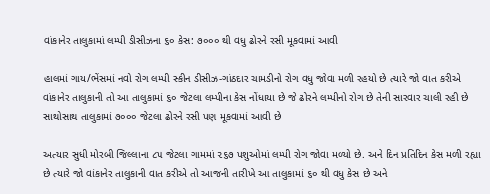વાંકાનેર તાલુકામાં લમ્પી ડીસીઝના ૬૦ કેસ: ૭૦૦૦ થી વધુ ઢોરને રસી મૂકવામાં આવી

હાલમાં ગાય/ભેંસમાં નવો રોગ લમ્પી સ્કીન ડીસીઝ-ગાંઠદાર ચામડીનો રોગ વધુ જોવા મળી રહયો છે ત્યારે જો વાત કરીએ વાંકાનેર તાલુકાની તો આ તાલુકામાં ૬૦ જેટલા લમ્પીના કેસ નોંધાયા છે જે ઢોરને લમ્પીનો રોગ છે તેની સારવાર ચાલી રહી છે સાથોસાથ તાલુકામાં ૭૦૦૦ જેટલા ઢોરને રસી પણ મૂકવામાં આવી છે

અત્યાર સુધી મોરબી જિલ્લાના ૮૫ જેટલા ગામમાં ૨૬૭ પશુઓમાં લમ્પી રોગ જોવા મળ્યો છે. અને દિન પ્રતિદિન કેસ મળી રહ્યા છે ત્યારે જો વાંકાનેર તાલુકાની વાત કરીએ તો આજની તારીખે આ તાલુકામાં ૬૦ થી વધુ કેસ છે અને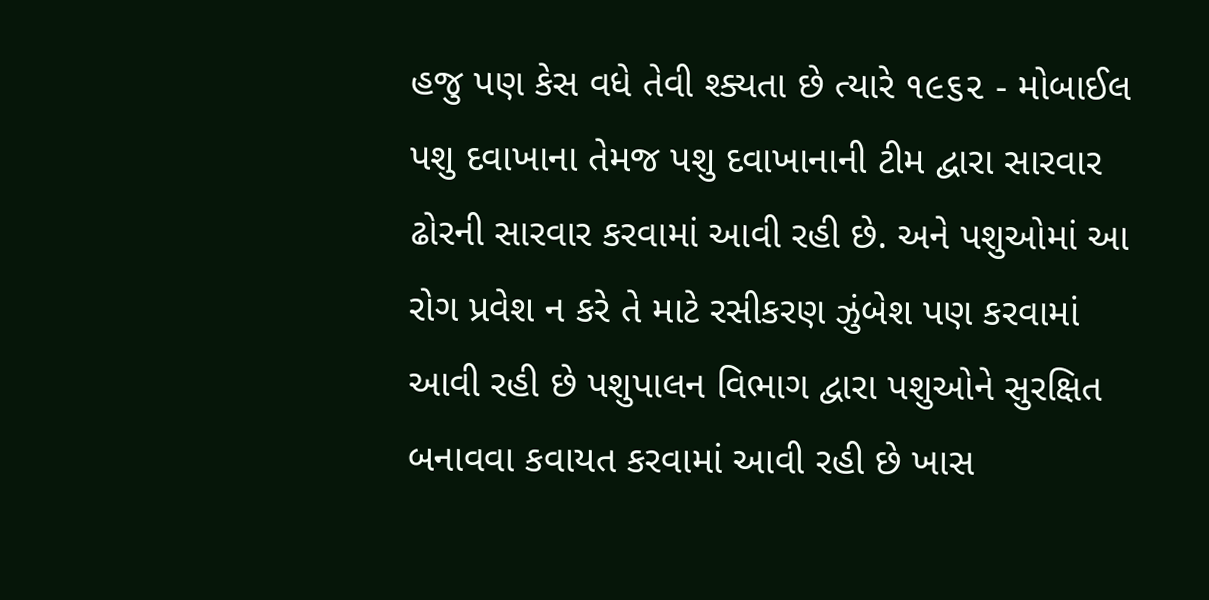હજુ પણ કેસ વધે તેવી શ્ક્યતા છે ત્યારે ૧૯૬૨ - મોબાઈલ પશુ દવાખાના તેમજ પશુ દવાખાનાની ટીમ દ્વારા સારવાર ઢોરની સારવાર કરવામાં આવી રહી છે. અને પશુઓમાં આ રોગ પ્રવેશ ન કરે તે માટે રસીકરણ ઝુંબેશ પણ કરવામાં આવી રહી છે પશુપાલન વિભાગ દ્વારા પશુઓને સુરક્ષિત બનાવવા કવાયત કરવામાં આવી રહી છે ખાસ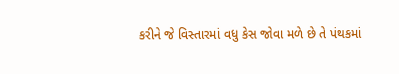કરીને જે વિસ્તારમાં વધુ કેસ જોવા મળે છે તે પંથકમાં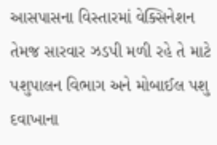આસપાસના વિસ્તારમાં વેક્સિનેશન તેમજ સારવાર ઝડપી મળી રહે તે માટે પશુપાલન વિભાગ અને મોબાઈલ પશુ દવાખાના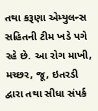તથા કરૂણા એમ્યુલન્સ સહિતની ટીમ ખડે પગે રહે છે. આ રોગ માખી, મચ્છર, જૂ, ઇતરડી દ્વારા તથા સીધા સંપર્ક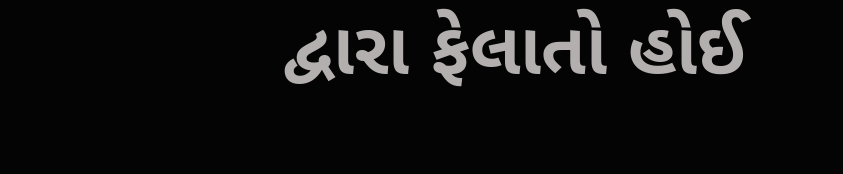દ્વારા ફેલાતો હોઈ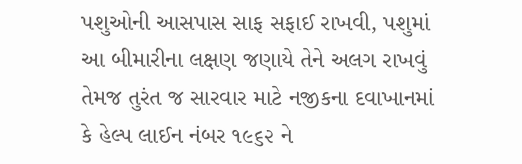પશુઓની આસપાસ સાફ સફાઈ રાખવી, પશુમાં આ બીમારીના લક્ષણ જણાયે તેને અલગ રાખવું તેમજ તુરંત જ સારવાર માટે નજીકના દવાખાનમાં કે હેલ્પ લાઈન નંબર ૧૯૬૨ ને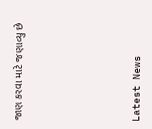જાણ કરવા માટે જણાવ્યુ છે






Latest News